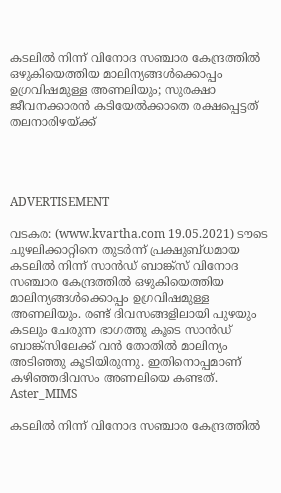കടലില്‍ നിന്ന് വിനോദ സഞ്ചാര കേന്ദ്രത്തില്‍ ഒഴുകിയെത്തിയ മാലിന്യങ്ങള്‍ക്കൊപ്പം ഉഗ്രവിഷമുള്ള അണലിയും; സുരക്ഷാ ജീവനക്കാരന്‍ കടിയേല്‍ക്കാതെ രക്ഷപ്പെട്ടത് തലനാരിഴയ്ക്ക്




ADVERTISEMENT

വടകര: (www.kvartha.com 19.05.2021) ടൗടെ ചുഴലിക്കാറ്റിനെ തുടര്‍ന്ന് പ്രക്ഷുബ്ധമായ കടലില്‍ നിന്ന് സാന്‍ഡ് ബാങ്ക്‌സ് വിനോദ സഞ്ചാര കേന്ദ്രത്തില്‍ ഒഴുകിയെത്തിയ മാലിന്യങ്ങള്‍ക്കൊപ്പം ഉഗ്രവിഷമുള്ള അണലിയും. രണ്ട് ദിവസങ്ങളിലായി പുഴയും കടലും ചേരുന്ന ഭാഗത്തു കൂടെ സാന്‍ഡ് ബാങ്ക്‌സിലേക്ക് വന്‍ തോതില്‍ മാലിന്യം അടിഞ്ഞു കൂടിയിരുന്നു. ഇതിനൊപ്പമാണ് കഴിഞ്ഞദിവസം അണലിയെ കണ്ടത്.
Aster_MIMS

കടലില്‍ നിന്ന് വിനോദ സഞ്ചാര കേന്ദ്രത്തില്‍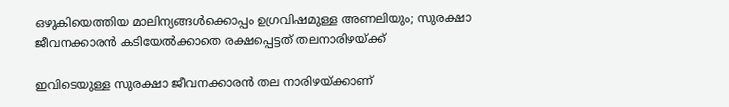ഒഴുകിയെത്തിയ മാലിന്യങ്ങള്‍ക്കൊപ്പം ഉഗ്രവിഷമുള്ള അണലിയും; സുരക്ഷാ ജീവനക്കാരന്‍ കടിയേല്‍ക്കാതെ രക്ഷപ്പെട്ടത് തലനാരിഴയ്ക്ക്

ഇവിടെയുള്ള സുരക്ഷാ ജീവനക്കാരന്‍ തല നാരിഴയ്ക്കാണ്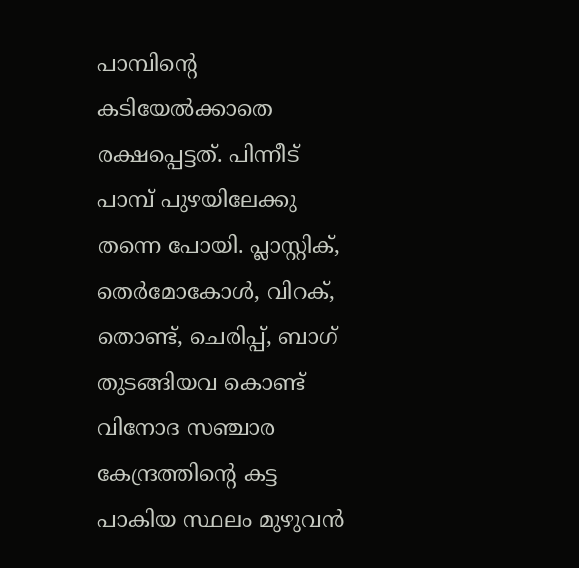പാമ്പിന്റെ കടിയേല്‍ക്കാതെ രക്ഷപ്പെട്ടത്. പിന്നീട് പാമ്പ് പുഴയിലേക്കു തന്നെ പോയി. പ്ലാസ്റ്റിക്, തെര്‍മോകോള്‍, വിറക്, തൊണ്ട്, ചെരിപ്പ്, ബാഗ് തുടങ്ങിയവ കൊണ്ട് വിനോദ സഞ്ചാര കേന്ദ്രത്തിന്റെ കട്ട പാകിയ സ്ഥലം മുഴുവന്‍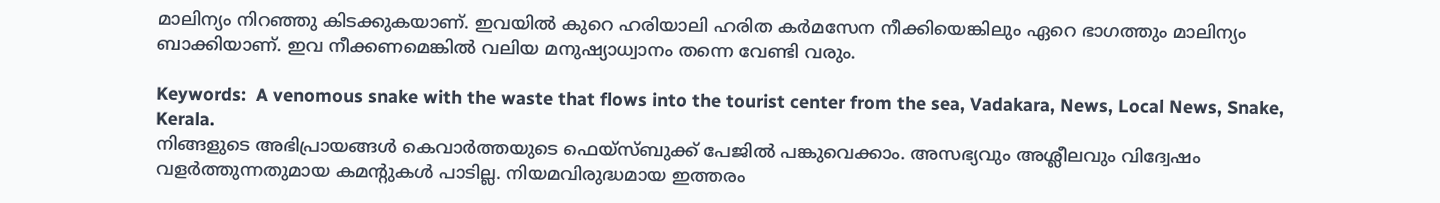മാലിന്യം നിറഞ്ഞു കിടക്കുകയാണ്. ഇവയില്‍ കുറെ ഹരിയാലി ഹരിത കര്‍മസേന നീക്കിയെങ്കിലും ഏറെ ഭാഗത്തും മാലിന്യം ബാക്കിയാണ്. ഇവ നീക്കണമെങ്കില്‍ വലിയ മനുഷ്യാധ്വാനം തന്നെ വേണ്ടി വരും.

Keywords:  A venomous snake with the waste that flows into the tourist center from the sea, Vadakara, News, Local News, Snake, Kerala.
നിങ്ങളുടെ അഭിപ്രായങ്ങൾ കെവാർത്തയുടെ ഫെയ്‌സ്‌ബുക്ക് പേജിൽ പങ്കുവെക്കാം. അസഭ്യവും അശ്ലീലവും വിദ്വേഷം വളർത്തുന്നതുമായ കമന്റുകൾ പാടില്ല. നിയമവിരുദ്ധമായ ഇത്തരം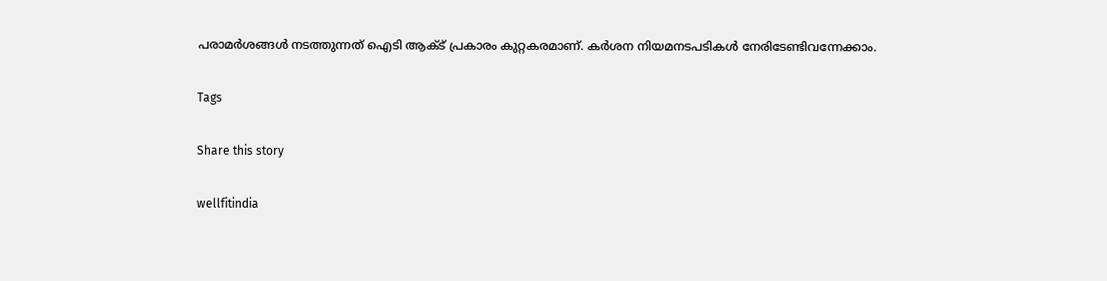പരാമർശങ്ങൾ നടത്തുന്നത് ഐടി ആക്ട് പ്രകാരം കുറ്റകരമാണ്. കർശന നിയമനടപടികൾ നേരിടേണ്ടിവന്നേക്കാം.

Tags

Share this story

wellfitindia